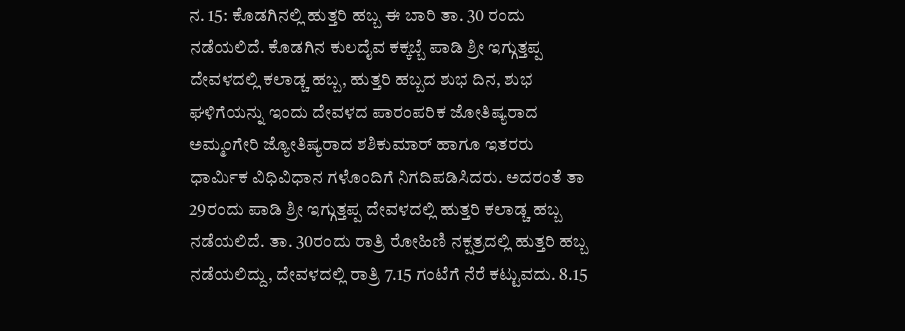ನ. 15: ಕೊಡಗಿನಲ್ಲಿ ಹುತ್ತರಿ ಹಬ್ಬ ಈ ಬಾರಿ ತಾ. 30 ರಂದು ನಡೆಯಲಿದೆ. ಕೊಡಗಿನ ಕುಲದೈವ ಕಕ್ಕಬ್ಬೆ ಪಾಡಿ ಶ್ರೀ ಇಗ್ಗುತ್ತಪ್ಪ ದೇವಳದಲ್ಲಿ ಕಲಾಡ್ಚ ಹಬ್ಬ, ಹುತ್ತರಿ ಹಬ್ಬದ ಶುಭ ದಿನ, ಶುಭ ಘಳಿಗೆಯನ್ನು ಇಂದು ದೇವಳದ ಪಾರಂಪರಿಕ ಜೋತಿಷ್ಯರಾದ ಅಮ್ಮಂಗೇರಿ ಜ್ಯೋತಿಷ್ಯರಾದ ಶಶಿಕುಮಾರ್ ಹಾಗೂ ಇತರರು ಧಾರ್ಮಿಕ ವಿಧಿವಿಧಾನ ಗಳೊಂದಿಗೆ ನಿಗದಿಪಡಿಸಿದರು. ಅದರಂತೆ ತಾ 29ರಂದು ಪಾಡಿ ಶ್ರೀ ಇಗ್ಗುತ್ತಪ್ಪ ದೇವಳದಲ್ಲಿ ಹುತ್ತರಿ ಕಲಾಡ್ಚ ಹಬ್ಬ ನಡೆಯಲಿದೆ. ತಾ. 30ರಂದು ರಾತ್ರಿ ರೋಹಿಣಿ ನಕ್ಷತ್ರದಲ್ಲಿ ಹುತ್ತರಿ ಹಬ್ಬ ನಡೆಯಲಿದ್ದು, ದೇವಳದಲ್ಲಿ ರಾತ್ರಿ 7.15 ಗಂಟೆಗೆ ನೆರೆ ಕಟ್ಟುವದು. 8.15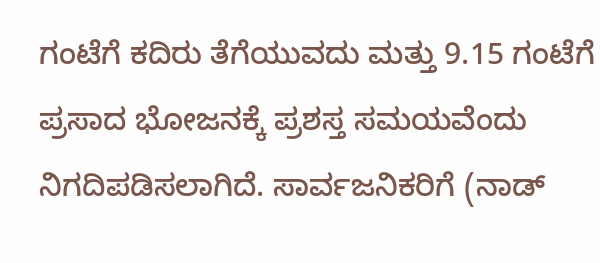ಗಂಟೆಗೆ ಕದಿರು ತೆಗೆಯುವದು ಮತ್ತು 9.15 ಗಂಟೆಗೆ ಪ್ರಸಾದ ಭೋಜನಕ್ಕೆ ಪ್ರಶಸ್ತ ಸಮಯವೆಂದು ನಿಗದಿಪಡಿಸಲಾಗಿದೆ. ಸಾರ್ವಜನಿಕರಿಗೆ (ನಾಡ್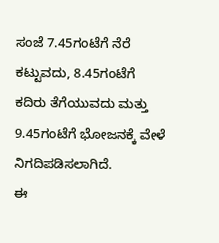ಸಂಜೆ 7.45ಗಂಟೆಗೆ ನೆರೆ ಕಟ್ಟುವದು, 8.45ಗಂಟೆಗೆ ಕದಿರು ತೆಗೆಯುವದು ಮತ್ತು 9.45ಗಂಟೆಗೆ ಭೋಜನಕ್ಕೆ ವೇಳೆ ನಿಗದಿಪಡಿಸಲಾಗಿದೆ.
ಈ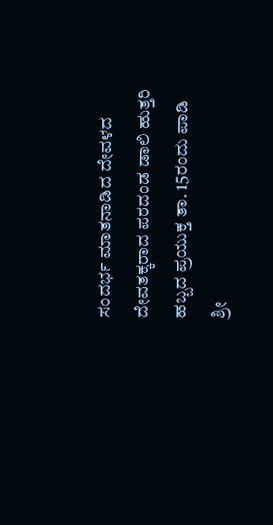ಸಂದರ್ಭ ಮಾತನಾಡಿದ ದೇವಳದ ದೇವತಕ್ಕರಾದ ಪರದಂಡ ಡಾಲಿ ಹುತ್ತರಿ ಹಬ್ಬದ ಪ್ರಯುಕ್ತ ತಾ. 15ರಂದು ಪಾಡಿ ಶ್ರೀ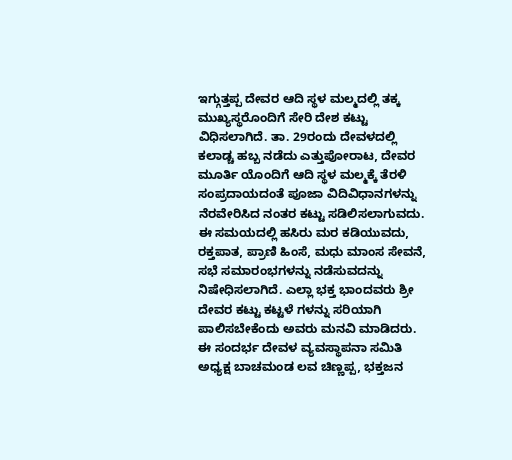ಇಗ್ಗುತ್ತಪ್ಪ ದೇವರ ಆದಿ ಸ್ಥಳ ಮಲ್ಮದಲ್ಲಿ ತಕ್ಕ ಮುಖ್ಯಸ್ಥರೊಂದಿಗೆ ಸೇರಿ ದೇಶ ಕಟ್ಟು ವಿಧಿಸಲಾಗಿದೆ. ತಾ. 29ರಂದು ದೇವಳದಲ್ಲಿ ಕಲಾಡ್ಚ ಹಬ್ಬ ನಡೆದು ಎತ್ತುಪೋರಾಟ, ದೇವರ ಮೂರ್ತಿ ಯೊಂದಿಗೆ ಆದಿ ಸ್ಥಳ ಮಲ್ಮಕ್ಕೆ ತೆರಳಿ ಸಂಪ್ರದಾಯದಂತೆ ಪೂಜಾ ವಿದಿವಿಧಾನಗಳನ್ನು ನೆರವೇರಿಸಿದ ನಂತರ ಕಟ್ಟು ಸಡಿಲಿಸಲಾಗುವದು. ಈ ಸಮಯದಲ್ಲಿ ಹಸಿರು ಮರ ಕಡಿಯುವದು, ರಕ್ತಪಾತ, ಪ್ರಾಣಿ ಹಿಂಸೆ, ಮಧು ಮಾಂಸ ಸೇವನೆ, ಸಭೆ ಸಮಾರಂಭಗಳನ್ನು ನಡೆಸುವದನ್ನು ನಿಷೇಧಿಸಲಾಗಿದೆ. ಎಲ್ಲಾ ಭಕ್ತ ಭಾಂದವರು ಶ್ರೀ ದೇವರ ಕಟ್ಟು ಕಟ್ಟಳೆ ಗಳನ್ನು ಸರಿಯಾಗಿ ಪಾಲಿಸಬೇಕೆಂದು ಅವರು ಮನವಿ ಮಾಡಿದರು.
ಈ ಸಂದರ್ಭ ದೇವಳ ವ್ಯವಸ್ಥಾಪನಾ ಸಮಿತಿ ಅಧ್ಯಕ್ಷ ಬಾಚಮಂಡ ಲವ ಚಿಣ್ಣಪ್ಪ, ಭಕ್ತಜನ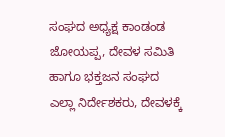ಸಂಘದ ಅಧ್ಯಕ್ಷ ಕಾಂಡಂಡ ಜೋಯಪ್ಪ, ದೇವಳ ಸಮಿತಿ ಹಾಗೂ ಭಕ್ತಜನ ಸಂಘದ ಎಲ್ಲಾ ನಿರ್ದೇಶಕರು, ದೇವಳಕ್ಕೆ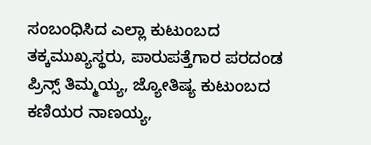ಸಂಬಂಧಿಸಿದ ಎಲ್ಲಾ ಕುಟುಂಬದ ತಕ್ಕಮುಖ್ಯಸ್ಥರು, ಪಾರುಪತ್ತೆಗಾರ ಪರದಂಡ ಪ್ರಿನ್ಸ್ ತಿಮ್ಮಯ್ಯ, ಜ್ಯೋತಿಷ್ಯ ಕುಟುಂಬದ ಕಣಿಯರ ನಾಣಯ್ಯ,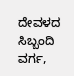ದೇವಳದ ಸಿಬ್ಬಂದಿ ವರ್ಗ,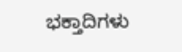ಭಕ್ತಾದಿಗಳು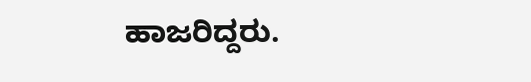ಹಾಜರಿದ್ದರು.